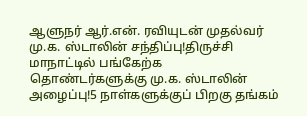ஆளுநர் ஆர்.என். ரவியுடன் முதல்வர் மு.க. ஸ்டாலின் சந்திப்பு!திருச்சி மாநாட்டில் பங்கேற்க தொண்டர்களுக்கு மு.க. ஸ்டாலின் அழைப்பு!5 நாள்களுக்குப் பிறகு தங்கம்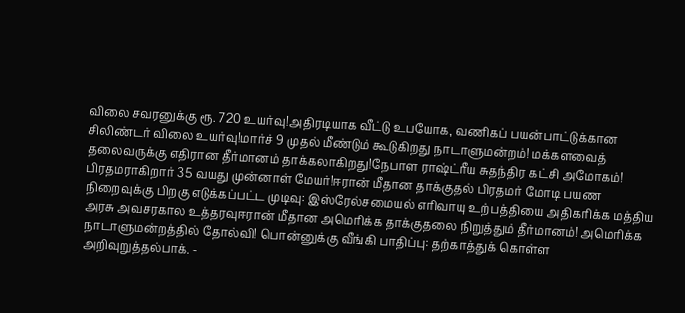விலை சவரனுக்கு ரூ. 720 உயர்வு!அதிரடியாக வீட்டு உபயோக, வணிகப் பயன்பாட்டுக்கான சிலிண்டர் விலை உயர்வு!மார்ச் 9 முதல் மீண்டும் கூடுகிறது நாடாளுமன்றம்! மக்களவைத் தலைவருக்கு எதிரான தீர்மானம் தாக்கலாகிறது!நேபாள ராஷ்ட்ரீய சுதந்திர கட்சி அமோகம்! பிரதமராகிறார் 35 வயது முன்னாள் மேயர்!ஈரான் மீதான தாக்குதல் பிரதமர் மோடி பயண நிறைவுக்கு பிறகு எடுக்கப்பட்ட முடிவு: இஸ்ரேல்சமையல் எரிவாயு உற்பத்தியை அதிகரிக்க மத்திய அரசு அவசரகால உத்தரவுஈரான் மீதான அமெரிக்க தாக்குதலை நிறுத்தும் தீர்மானம்! அமெரிக்க நாடாளுமன்றத்தில் தோல்வி! பொன்னுக்கு வீங்கி பாதிப்பு: தற்காத்துக் கொள்ள அறிவுறுத்தல்பாக். -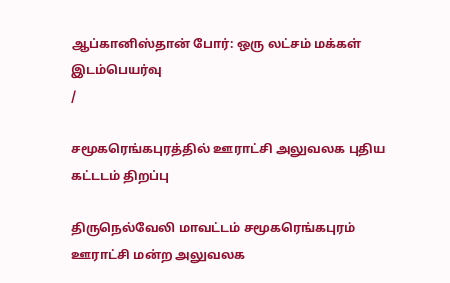ஆப்கானிஸ்தான் போர்: ஒரு லட்சம் மக்கள் இடம்பெயர்வு
/

சமூகரெங்கபுரத்தில் ஊராட்சி அலுவலக புதிய கட்டடம் திறப்பு

திருநெல்வேலி மாவட்டம் சமூகரெங்கபுரம் ஊராட்சி மன்ற அலுவலக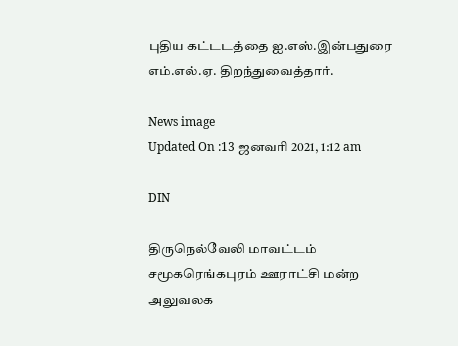புதிய கட்டடத்தை ஐ.எஸ்.இன்பதுரை எம்.எல்.ஏ. திறந்துவைத்தார்.

News image
Updated On :13 ஜனவரி 2021, 1:12 am

DIN

திருநெல்வேலி மாவட்டம் சமூகரெங்கபுரம் ஊராட்சி மன்ற அலுவலக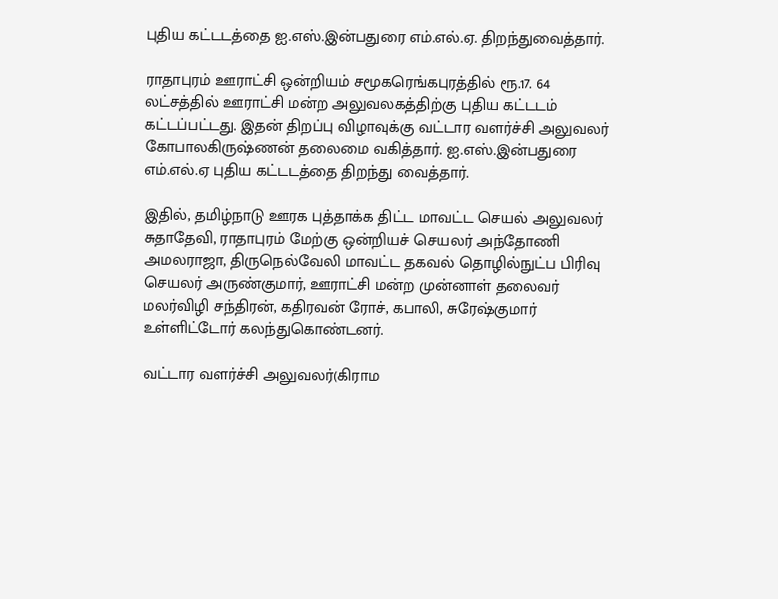புதிய கட்டடத்தை ஐ.எஸ்.இன்பதுரை எம்.எல்.ஏ. திறந்துவைத்தார்.

ராதாபுரம் ஊராட்சி ஒன்றியம் சமூகரெங்கபுரத்தில் ரூ.17. 64 லட்சத்தில் ஊராட்சி மன்ற அலுவலகத்திற்கு புதிய கட்டடம் கட்டப்பட்டது. இதன் திறப்பு விழாவுக்கு வட்டார வளர்ச்சி அலுவலர் கோபாலகிருஷ்ணன் தலைமை வகித்தார். ஐ.எஸ்.இன்பதுரை எம்.எல்.ஏ புதிய கட்டடத்தை திறந்து வைத்தார்.

இதில், தமிழ்நாடு ஊரக புத்தாக்க திட்ட மாவட்ட செயல் அலுவலர் சுதாதேவி, ராதாபுரம் மேற்கு ஒன்றியச் செயலர் அந்தோணி அமலராஜா, திருநெல்வேலி மாவட்ட தகவல் தொழில்நுட்ப பிரிவு செயலர் அருண்குமார், ஊராட்சி மன்ற முன்னாள் தலைவர் மலர்விழி சந்திரன், கதிரவன் ரோச், கபாலி, சுரேஷ்குமார் உள்ளிட்டோர் கலந்துகொண்டனர்.

வட்டார வளர்ச்சி அலுவலர்(கிராம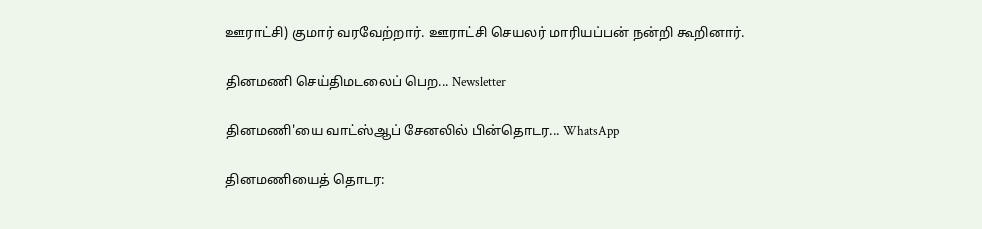ஊராட்சி) குமார் வரவேற்றார். ஊராட்சி செயலர் மாரியப்பன் நன்றி கூறினார்.

தினமணி செய்திமடலைப் பெற... Newsletter

தினமணி'யை வாட்ஸ்ஆப் சேனலில் பின்தொடர... WhatsApp

தினமணியைத் தொடர: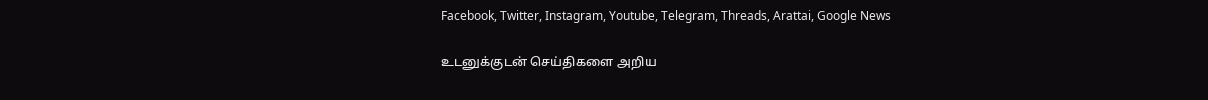Facebook, Twitter, Instagram, Youtube, Telegram, Threads, Arattai, Google News

உடனுக்குடன் செய்திகளை அறிய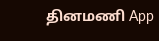தினமணி App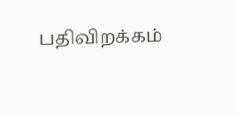பதிவிறக்கம்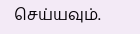செய்யவும்.